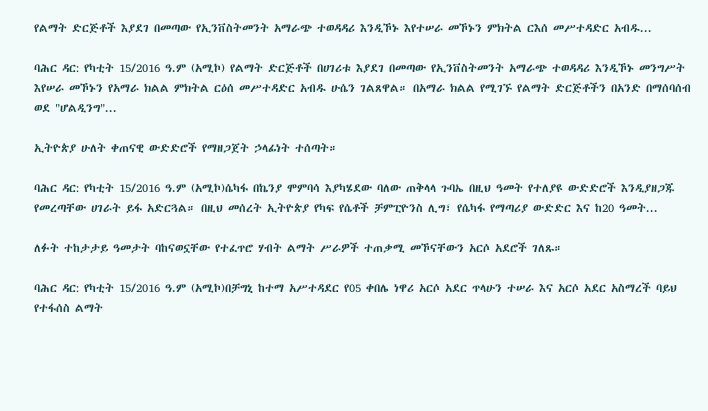የልማት ድርጅቶች እያደገ በመጣው የኢንቨስትመንት አማራጭ ተወዳዳሪ እንዲኾኑ እየተሠራ መኾኑን ምክትል ርእሰ መሥተዳድር አብዱ...

ባሕር ዳር: የካቲት 15/2016 ዓ.ም (አሚኮ) የልማት ድርጅቶች በሀገሪቱ እያደገ በመጣው የኢንቨስትመንት አማራጭ ተወዳዳሪ እንዲኾኑ መንግሥት እየሠራ መኾኑን የአማራ ክልል ምክትል ርዕሰ መሥተዳድር አብዱ ሁሴን ገልጸዋል። በአማራ ክልል የሚገኙ የልማት ድርጅቶችን በአንድ በማሰባሰብ ወደ "ሆልዲንግ"...

ኢትዮጵያ ሁለት ቀጠናዊ ውድድሮች የማዘጋጀት ኃላፊነት ተሰጣት።

ባሕር ዳር: የካቲት 15/2016 ዓ.ም (አሚኮ)ሴካፋ በኬንያ ሞምባሳ እያካሄደው ባለው ጠቅላላ ጉባኤ በዚህ ዓመት የተለያዩ ውድድሮች እንዲያዘጋጁ የመረጣቸው ሀገራት ይፋ አድርጓል። በዚህ መሰረት ኢትዮጵያ የካፍ የሴቶች ቻምፒዮንስ ሊግ፣ የሴካፋ የማጣሪያ ውድድር እና ከ20 ዓመት...

ለፉት ተከታታይ ዓመታት ባከናወኗቸው የተፈጥሮ ሃብት ልማት ሥራዎች ተጠቃሚ መኾናቸውን አርሶ አደሮች ገለጹ።

ባሕር ዳር: የካቲት 15/2016 ዓ.ም (አሚኮ)በቻግኒ ከተማ አሥተዳደር የ05 ቀበሌ ነዋሪ አርሶ አደር ጥላሁን ተሠራ እና አርሶ አደር አስማረች ባይህ የተፋሰስ ልማት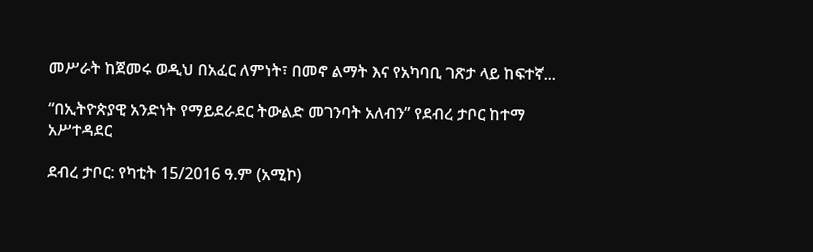መሥራት ከጀመሩ ወዲህ በአፈር ለምነት፣ በመኖ ልማት እና የአካባቢ ገጽታ ላይ ከፍተኛ...

“በኢትዮጵያዊ አንድነት የማይደራደር ትውልድ መገንባት አለብን” የደብረ ታቦር ከተማ አሥተዳደር

ደብረ ታቦር: የካቲት 15/2016 ዓ.ም (አሚኮ)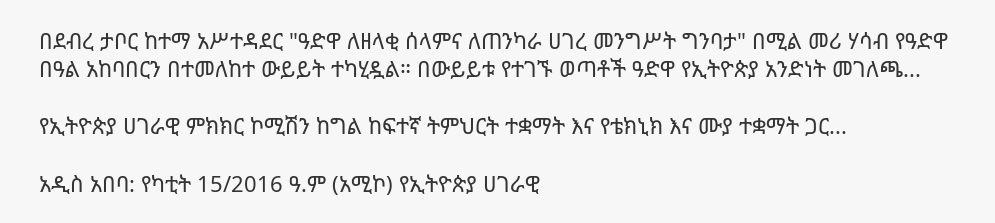በደብረ ታቦር ከተማ አሥተዳደር "ዓድዋ ለዘላቂ ሰላምና ለጠንካራ ሀገረ መንግሥት ግንባታ" በሚል መሪ ሃሳብ የዓድዋ በዓል አከባበርን በተመለከተ ውይይት ተካሂዷል። በውይይቱ የተገኙ ወጣቶች ዓድዋ የኢትዮጵያ አንድነት መገለጫ...

የኢትዮጵያ ሀገራዊ ምክክር ኮሚሽን ከግል ከፍተኛ ትምህርት ተቋማት እና የቴክኒክ እና ሙያ ተቋማት ጋር...

አዲስ አበባ: የካቲት 15/2016 ዓ.ም (አሚኮ) የኢትዮጵያ ሀገራዊ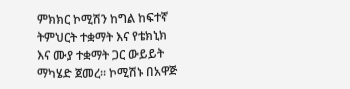ምክክር ኮሚሽን ከግል ከፍተኛ ትምህርት ተቋማት እና የቴክኒክ እና ሙያ ተቋማት ጋር ውይይት ማካሄድ ጀመረ። ኮሚሽኑ በአዋጅ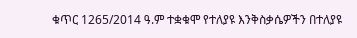ቁጥር 1265/2014 ዓ.ም ተቋቁሞ የተለያዩ እንቅስቃሴዎችን በተለያዩ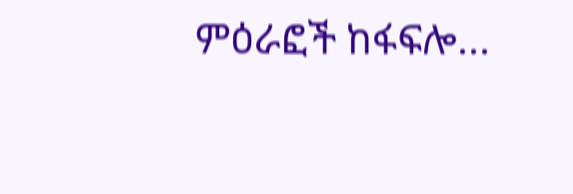ምዕራፎች ከፋፍሎ...